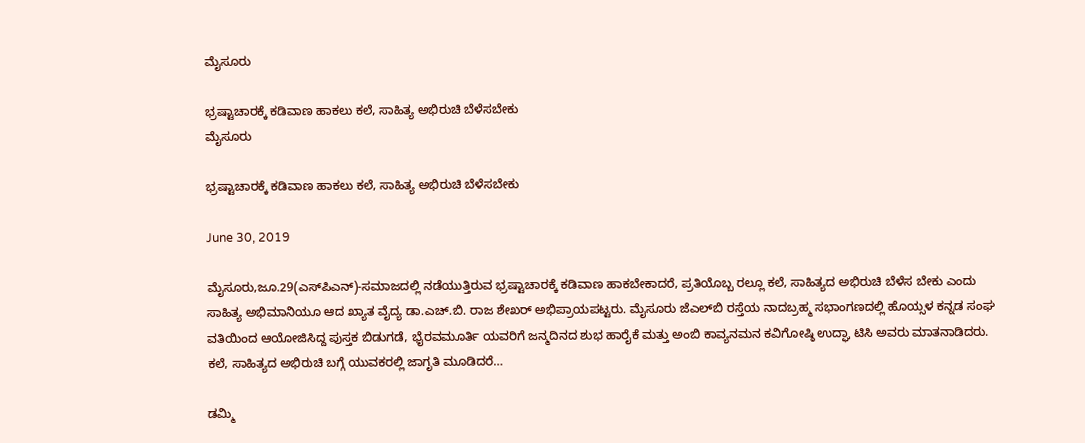ಮೈಸೂರು

ಭ್ರಷ್ಟಾಚಾರಕ್ಕೆ ಕಡಿವಾಣ ಹಾಕಲು ಕಲೆ, ಸಾಹಿತ್ಯ ಅಭಿರುಚಿ ಬೆಳೆಸಬೇಕು
ಮೈಸೂರು

ಭ್ರಷ್ಟಾಚಾರಕ್ಕೆ ಕಡಿವಾಣ ಹಾಕಲು ಕಲೆ, ಸಾಹಿತ್ಯ ಅಭಿರುಚಿ ಬೆಳೆಸಬೇಕು

June 30, 2019

ಮೈಸೂರು,ಜೂ.29(ಎಸ್‍ಪಿಎನ್)-ಸಮಾಜದಲ್ಲಿ ನಡೆಯುತ್ತಿರುವ ಭ್ರಷ್ಟಾಚಾರಕ್ಕೆ ಕಡಿವಾಣ ಹಾಕಬೇಕಾದರೆ, ಪ್ರತಿಯೊಬ್ಬ ರಲ್ಲೂ ಕಲೆ, ಸಾಹಿತ್ಯದ ಅಭಿರುಚಿ ಬೆಳೆಸ ಬೇಕು ಎಂದು ಸಾಹಿತ್ಯ ಅಭಿಮಾನಿಯೂ ಆದ ಖ್ಯಾತ ವೈದ್ಯ ಡಾ.ಎಚ್.ಬಿ. ರಾಜ ಶೇಖರ್ ಅಭಿಪ್ರಾಯಪಟ್ಟರು. ಮೈಸೂರು ಜೆಎಲ್‍ಬಿ ರಸ್ತೆಯ ನಾದಬ್ರಹ್ಮ ಸಭಾಂಗಣದಲ್ಲಿ ಹೊಯ್ಸಳ ಕನ್ನಡ ಸಂಘ ವತಿಯಿಂದ ಆಯೋಜಿಸಿದ್ದ ಪುಸ್ತಕ ಬಿಡುಗಡೆ, ಭೈರವಮೂರ್ತಿ ಯವರಿಗೆ ಜನ್ಮದಿನದ ಶುಭ ಹಾರೈಕೆ ಮತ್ತು ಅಂಬಿ ಕಾವ್ಯನಮನ ಕವಿಗೋಷ್ಠಿ ಉದ್ಘಾ ಟಿಸಿ ಅವರು ಮಾತನಾಡಿದರು. ಕಲೆ, ಸಾಹಿತ್ಯದ ಅಭಿರುಚಿ ಬಗ್ಗೆ ಯುವಕರಲ್ಲಿ ಜಾಗೃತಿ ಮೂಡಿದರೆ…

ಡಮ್ಮಿ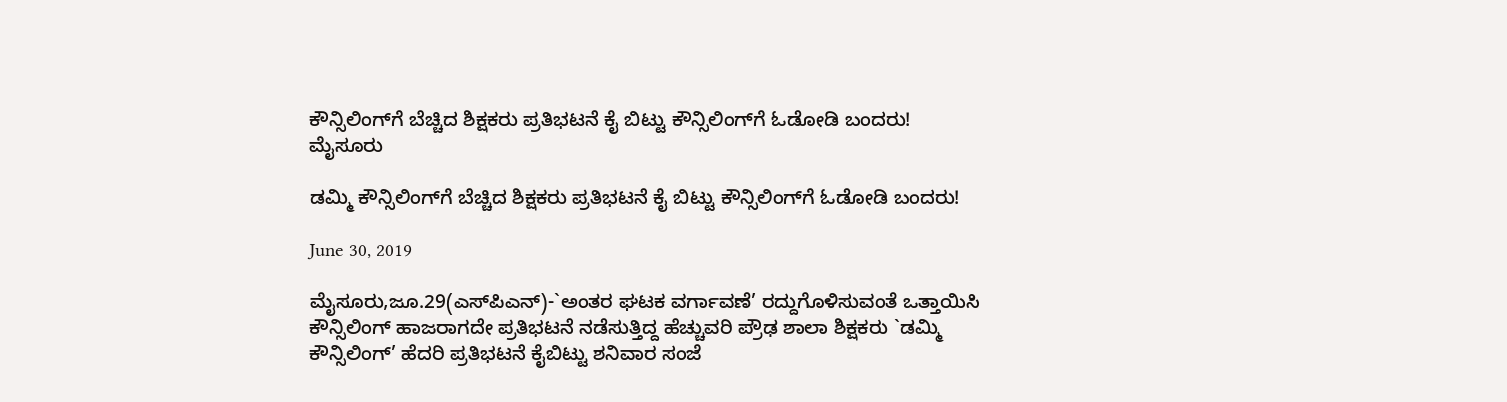ಕೌನ್ಸಿಲಿಂಗ್‍ಗೆ ಬೆಚ್ಚಿದ ಶಿಕ್ಷಕರು ಪ್ರತಿಭಟನೆ ಕೈ ಬಿಟ್ಟು ಕೌನ್ಸಿಲಿಂಗ್‍ಗೆ ಓಡೋಡಿ ಬಂದರು!
ಮೈಸೂರು

ಡಮ್ಮಿ ಕೌನ್ಸಿಲಿಂಗ್‍ಗೆ ಬೆಚ್ಚಿದ ಶಿಕ್ಷಕರು ಪ್ರತಿಭಟನೆ ಕೈ ಬಿಟ್ಟು ಕೌನ್ಸಿಲಿಂಗ್‍ಗೆ ಓಡೋಡಿ ಬಂದರು!

June 30, 2019

ಮೈಸೂರು,ಜೂ.29(ಎಸ್‍ಪಿಎನ್)-`ಅಂತರ ಘಟಕ ವರ್ಗಾವಣೆ’ ರದ್ದುಗೊಳಿಸುವಂತೆ ಒತ್ತಾಯಿಸಿ ಕೌನ್ಸಿಲಿಂಗ್ ಹಾಜರಾಗದೇ ಪ್ರತಿಭಟನೆ ನಡೆಸುತ್ತಿದ್ದ ಹೆಚ್ಚುವರಿ ಪ್ರೌಢ ಶಾಲಾ ಶಿಕ್ಷಕರು `ಡಮ್ಮಿ ಕೌನ್ಸಿಲಿಂಗ್’ ಹೆದರಿ ಪ್ರತಿಭಟನೆ ಕೈಬಿಟ್ಟು ಶನಿವಾರ ಸಂಜೆ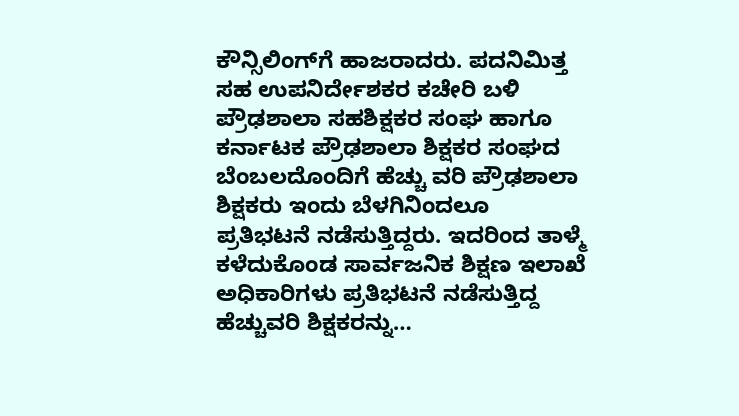ಕೌನ್ಸಿಲಿಂಗ್‍ಗೆ ಹಾಜರಾದರು. ಪದನಿಮಿತ್ತ ಸಹ ಉಪನಿರ್ದೇಶಕರ ಕಚೇರಿ ಬಳಿ ಪ್ರೌಢಶಾಲಾ ಸಹಶಿಕ್ಷಕರ ಸಂಘ ಹಾಗೂ ಕರ್ನಾಟಕ ಪ್ರೌಢಶಾಲಾ ಶಿಕ್ಷಕರ ಸಂಘದ ಬೆಂಬಲದೊಂದಿಗೆ ಹೆಚ್ಚು ವರಿ ಪ್ರೌಢಶಾಲಾ ಶಿಕ್ಷಕರು ಇಂದು ಬೆಳಗಿನಿಂದಲೂ ಪ್ರತಿಭಟನೆ ನಡೆಸುತ್ತಿದ್ದರು. ಇದರಿಂದ ತಾಳ್ಮೆ ಕಳೆದುಕೊಂಡ ಸಾರ್ವಜನಿಕ ಶಿಕ್ಷಣ ಇಲಾಖೆ ಅಧಿಕಾರಿಗಳು ಪ್ರತಿಭಟನೆ ನಡೆಸುತ್ತಿದ್ದ ಹೆಚ್ಚುವರಿ ಶಿಕ್ಷಕರನ್ನು…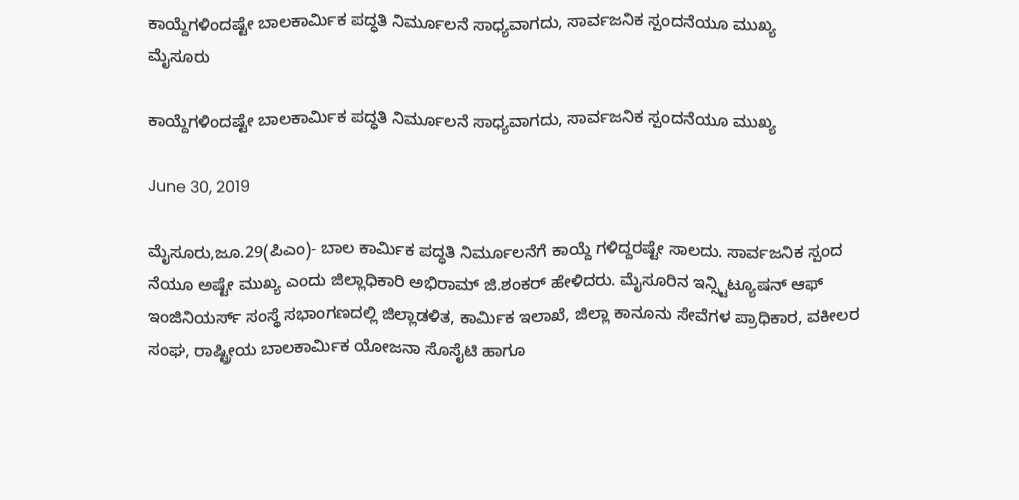ಕಾಯ್ದೆಗಳಿಂದಷ್ಟೇ ಬಾಲಕಾರ್ಮಿಕ ಪದ್ಧತಿ ನಿರ್ಮೂಲನೆ ಸಾಧ್ಯವಾಗದು, ಸಾರ್ವಜನಿಕ ಸ್ಪಂದನೆಯೂ ಮುಖ್ಯ
ಮೈಸೂರು

ಕಾಯ್ದೆಗಳಿಂದಷ್ಟೇ ಬಾಲಕಾರ್ಮಿಕ ಪದ್ಧತಿ ನಿರ್ಮೂಲನೆ ಸಾಧ್ಯವಾಗದು, ಸಾರ್ವಜನಿಕ ಸ್ಪಂದನೆಯೂ ಮುಖ್ಯ

June 30, 2019

ಮೈಸೂರು,ಜೂ.29(ಪಿಎಂ)- ಬಾಲ ಕಾರ್ಮಿಕ ಪದ್ಧತಿ ನಿರ್ಮೂಲನೆಗೆ ಕಾಯ್ದೆ ಗಳಿದ್ದರಷ್ಟೇ ಸಾಲದು. ಸಾರ್ವಜನಿಕ ಸ್ಪಂದ ನೆಯೂ ಅಷ್ಟೇ ಮುಖ್ಯ ಎಂದು ಜಿಲ್ಲಾಧಿಕಾರಿ ಅಭಿರಾಮ್ ಜಿ.ಶಂಕರ್ ಹೇಳಿದರು. ಮೈಸೂರಿನ ಇನ್ಸ್ಟಿಟ್ಯೂಷನ್ ಆಫ್ ಇಂಜಿನಿಯರ್ಸ್ ಸಂಸ್ಥೆ ಸಭಾಂಗಣದಲ್ಲಿ ಜಿಲ್ಲಾಡಳಿತ, ಕಾರ್ಮಿಕ ಇಲಾಖೆ, ಜಿಲ್ಲಾ ಕಾನೂನು ಸೇವೆಗಳ ಪ್ರಾಧಿಕಾರ, ವಕೀಲರ ಸಂಘ, ರಾಷ್ಟ್ರೀಯ ಬಾಲಕಾರ್ಮಿಕ ಯೋಜನಾ ಸೊಸೈಟಿ ಹಾಗೂ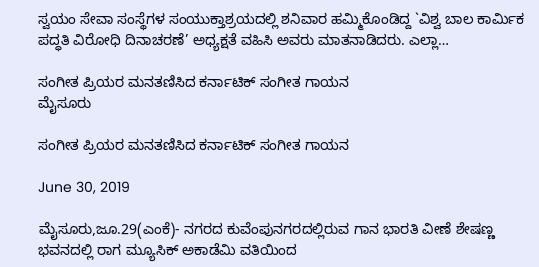ಸ್ವಯಂ ಸೇವಾ ಸಂಸ್ಥೆಗಳ ಸಂಯುಕ್ತಾಶ್ರಯದಲ್ಲಿ ಶನಿವಾರ ಹಮ್ಮಿಕೊಂಡಿದ್ದ `ವಿಶ್ವ ಬಾಲ ಕಾರ್ಮಿಕ ಪದ್ಧತಿ ವಿರೋಧಿ ದಿನಾಚರಣೆ’ ಅಧ್ಯಕ್ಷತೆ ವಹಿಸಿ ಅವರು ಮಾತನಾಡಿದರು. ಎಲ್ಲಾ…

ಸಂಗೀತ ಪ್ರಿಯರ ಮನತಣಿಸಿದ ಕರ್ನಾಟಿಕ್ ಸಂಗೀತ ಗಾಯನ
ಮೈಸೂರು

ಸಂಗೀತ ಪ್ರಿಯರ ಮನತಣಿಸಿದ ಕರ್ನಾಟಿಕ್ ಸಂಗೀತ ಗಾಯನ

June 30, 2019

ಮೈಸೂರು,ಜೂ.29(ಎಂಕೆ)- ನಗರದ ಕುವೆಂಪುನಗರದಲ್ಲಿರುವ ಗಾನ ಭಾರತಿ ವೀಣೆ ಶೇಷಣ್ಣ ಭವನದಲ್ಲಿ ರಾಗ ಮ್ಯೂಸಿಕ್ ಅಕಾಡೆಮಿ ವತಿಯಿಂದ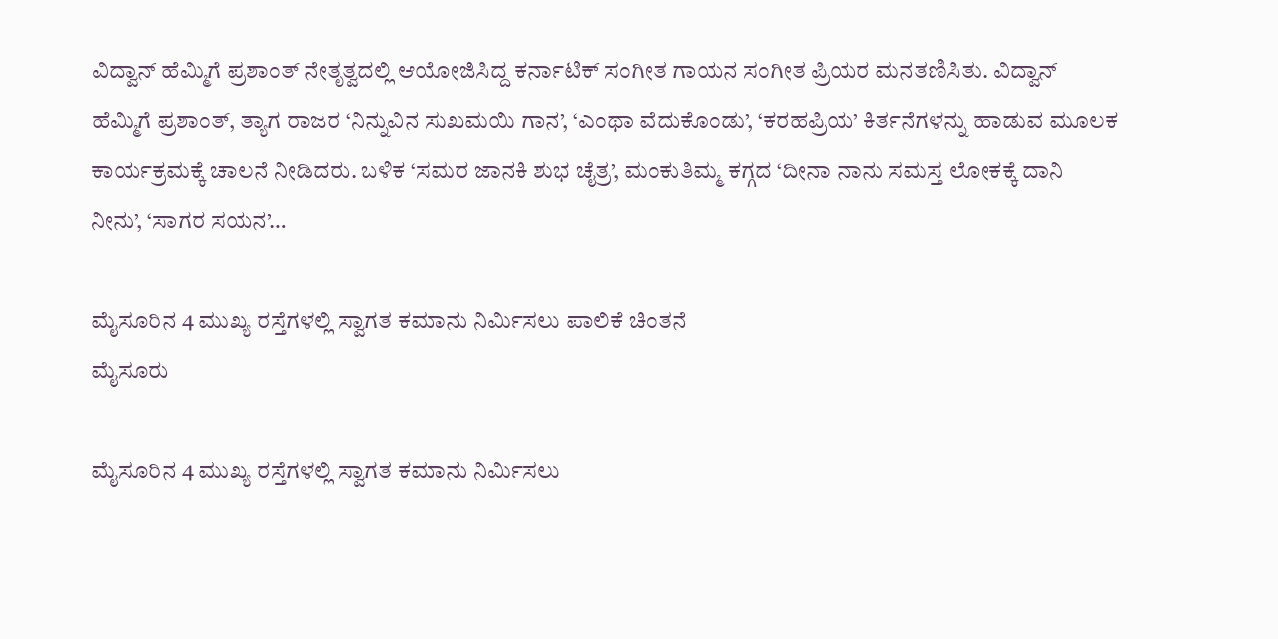ವಿದ್ವಾನ್ ಹೆಮ್ಮಿಗೆ ಪ್ರಶಾಂತ್ ನೇತೃತ್ವದಲ್ಲಿ ಆಯೋಜಿಸಿದ್ದ ಕರ್ನಾಟಿಕ್ ಸಂಗೀತ ಗಾಯನ ಸಂಗೀತ ಪ್ರಿಯರ ಮನತಣಿಸಿತು. ವಿದ್ವಾನ್ ಹೆಮ್ಮಿಗೆ ಪ್ರಶಾಂತ್, ತ್ಯಾಗ ರಾಜರ ‘ನಿನ್ನುವಿನ ಸುಖಮಯಿ ಗಾನ’, ‘ಎಂಥಾ ವೆದುಕೊಂಡು’, ‘ಕರಹಪ್ರಿಯ’ ಕಿರ್ತನೆಗಳನ್ನು ಹಾಡುವ ಮೂಲಕ ಕಾರ್ಯಕ್ರಮಕ್ಕೆ ಚಾಲನೆ ನೀಡಿದರು. ಬಳಿಕ ‘ಸಮರ ಜಾನಕಿ ಶುಭ ಚೈತ್ರ’, ಮಂಕುತಿಮ್ಮ ಕಗ್ಗದ ‘ದೀನಾ ನಾನು ಸಮಸ್ತ ಲೋಕಕ್ಕೆ ದಾನಿ ನೀನು’, ‘ಸಾಗರ ಸಯನ’…

ಮೈಸೂರಿನ 4 ಮುಖ್ಯ ರಸ್ತೆಗಳಲ್ಲಿ ಸ್ವಾಗತ ಕಮಾನು ನಿರ್ಮಿಸಲು ಪಾಲಿಕೆ ಚಿಂತನೆ
ಮೈಸೂರು

ಮೈಸೂರಿನ 4 ಮುಖ್ಯ ರಸ್ತೆಗಳಲ್ಲಿ ಸ್ವಾಗತ ಕಮಾನು ನಿರ್ಮಿಸಲು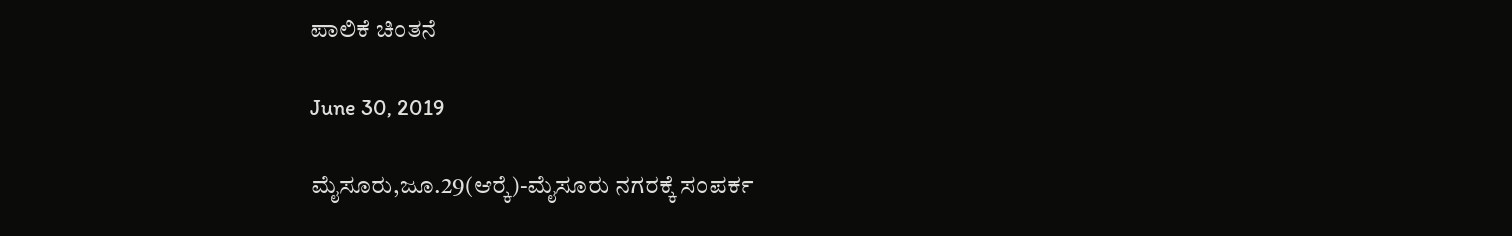ಪಾಲಿಕೆ ಚಿಂತನೆ

June 30, 2019

ಮೈಸೂರು,ಜೂ.29(ಆರ್‍ಕೆ)-ಮೈಸೂರು ನಗರಕ್ಕೆ ಸಂಪರ್ಕ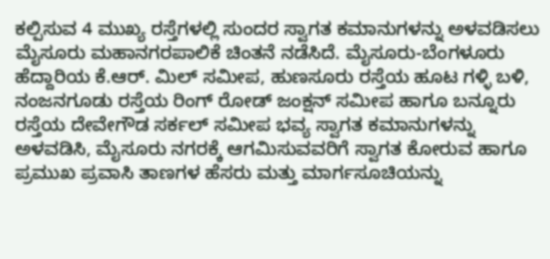ಕಲ್ಪಿಸುವ 4 ಮುಖ್ಯ ರಸ್ತೆಗಳಲ್ಲಿ ಸುಂದರ ಸ್ವಾಗತ ಕಮಾನುಗಳನ್ನು ಅಳವಡಿಸಲು ಮೈಸೂರು ಮಹಾನಗರಪಾಲಿಕೆ ಚಿಂತನೆ ನಡೆಸಿದೆ. ಮೈಸೂರು-ಬೆಂಗಳೂರು ಹೆದ್ದಾರಿಯ ಕೆ.ಆರ್. ಮಿಲ್ ಸಮೀಪ, ಹುಣಸೂರು ರಸ್ತೆಯ ಹೂಟ ಗಳ್ಳಿ ಬಳಿ, ನಂಜನಗೂಡು ರಸ್ತೆಯ ರಿಂಗ್ ರೋಡ್ ಜಂಕ್ಷನ್ ಸಮೀಪ ಹಾಗೂ ಬನ್ನೂರು ರಸ್ತೆಯ ದೇವೇಗೌಡ ಸರ್ಕಲ್ ಸಮೀಪ ಭವ್ಯ ಸ್ವಾಗತ ಕಮಾನುಗಳನ್ನು ಅಳವಡಿಸಿ, ಮೈಸೂರು ನಗರಕ್ಕೆ ಆಗಮಿಸುವವರಿಗೆ ಸ್ವಾಗತ ಕೋರುವ ಹಾಗೂ ಪ್ರಮುಖ ಪ್ರವಾಸಿ ತಾಣಗಳ ಹೆಸರು ಮತ್ತು ಮಾರ್ಗಸೂಚಿಯನ್ನು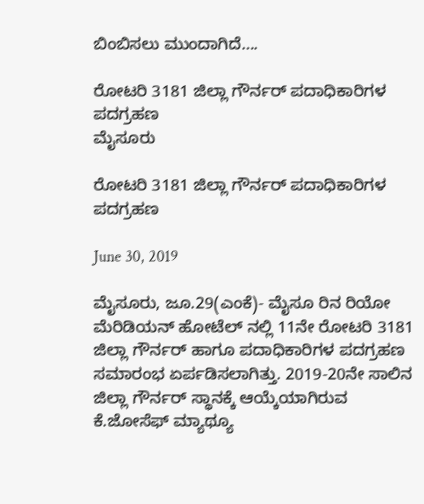ಬಿಂಬಿಸಲು ಮುಂದಾಗಿದೆ….

ರೋಟರಿ 3181 ಜಿಲ್ಲಾ ಗೌರ್ನರ್ ಪದಾಧಿಕಾರಿಗಳ ಪದಗ್ರಹಣ
ಮೈಸೂರು

ರೋಟರಿ 3181 ಜಿಲ್ಲಾ ಗೌರ್ನರ್ ಪದಾಧಿಕಾರಿಗಳ ಪದಗ್ರಹಣ

June 30, 2019

ಮೈಸೂರು, ಜೂ.29(ಎಂಕೆ)- ಮೈಸೂ ರಿನ ರಿಯೋ ಮೆರಿಡಿಯನ್ ಹೋಟೆಲ್ ನಲ್ಲಿ 11ನೇ ರೋಟರಿ 3181 ಜಿಲ್ಲಾ ಗೌರ್ನರ್ ಹಾಗೂ ಪದಾಧಿಕಾರಿಗಳ ಪದಗ್ರಹಣ ಸಮಾರಂಭ ಏರ್ಪಡಿಸಲಾಗಿತ್ತು. 2019-20ನೇ ಸಾಲಿನ ಜಿಲ್ಲಾ ಗೌರ್ನರ್ ಸ್ಥಾನಕ್ಕೆ ಆಯ್ಕೆಯಾಗಿರುವ ಕೆ.ಜೋಸೆಫ್ ಮ್ಯಾಥ್ಯೂ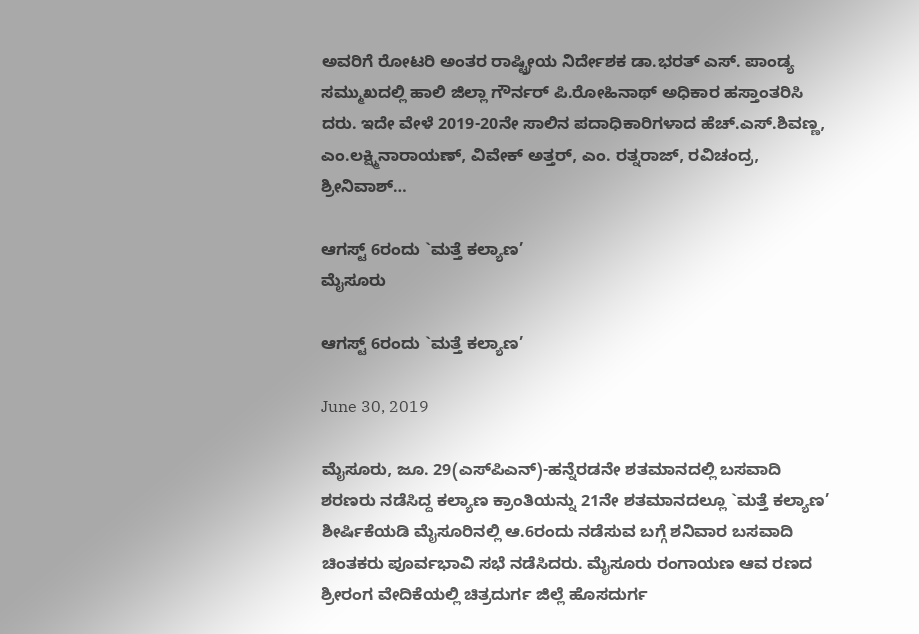ಅವರಿಗೆ ರೋಟರಿ ಅಂತರ ರಾಷ್ಟ್ರೀಯ ನಿರ್ದೇಶಕ ಡಾ.ಭರತ್ ಎಸ್. ಪಾಂಡ್ಯ ಸಮ್ಮುಖದಲ್ಲಿ ಹಾಲಿ ಜಿಲ್ಲಾ ಗೌರ್ನರ್ ಪಿ.ರೋಹಿನಾಥ್ ಅಧಿಕಾರ ಹಸ್ತಾಂತರಿಸಿ ದರು. ಇದೇ ವೇಳೆ 2019-20ನೇ ಸಾಲಿನ ಪದಾಧಿಕಾರಿಗಳಾದ ಹೆಚ್.ಎಸ್.ಶಿವಣ್ಣ, ಎಂ.ಲಕ್ಷ್ಮಿನಾರಾಯಣ್, ವಿವೇಕ್ ಅತ್ತರ್, ಎಂ. ರತ್ನರಾಜ್, ರವಿಚಂದ್ರ, ಶ್ರೀನಿವಾಶ್…

ಆಗಸ್ಟ್ 6ರಂದು `ಮತ್ತೆ ಕಲ್ಯಾಣ’
ಮೈಸೂರು

ಆಗಸ್ಟ್ 6ರಂದು `ಮತ್ತೆ ಕಲ್ಯಾಣ’

June 30, 2019

ಮೈಸೂರು, ಜೂ. 29(ಎಸ್‍ಪಿಎನ್)-ಹನ್ನೆರಡನೇ ಶತಮಾನದಲ್ಲಿ ಬಸವಾದಿ ಶರಣರು ನಡೆಸಿದ್ದ ಕಲ್ಯಾಣ ಕ್ರಾಂತಿಯನ್ನು 21ನೇ ಶತಮಾನದಲ್ಲೂ `ಮತ್ತೆ ಕಲ್ಯಾಣ’ ಶೀರ್ಷಿಕೆಯಡಿ ಮೈಸೂರಿನಲ್ಲಿ ಆ.6ರಂದು ನಡೆಸುವ ಬಗ್ಗೆ ಶನಿವಾರ ಬಸವಾದಿ ಚಿಂತಕರು ಪೂರ್ವಭಾವಿ ಸಭೆ ನಡೆಸಿದರು. ಮೈಸೂರು ರಂಗಾಯಣ ಆವ ರಣದ ಶ್ರೀರಂಗ ವೇದಿಕೆಯಲ್ಲಿ ಚಿತ್ರದುರ್ಗ ಜಿಲ್ಲೆ ಹೊಸದುರ್ಗ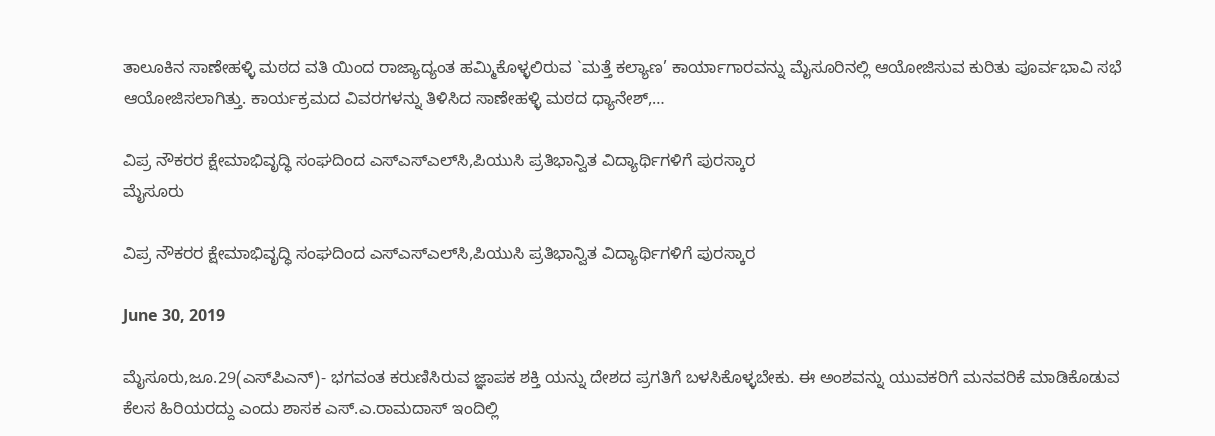ತಾಲೂಕಿನ ಸಾಣೇಹಳ್ಳಿ ಮಠದ ವತಿ ಯಿಂದ ರಾಜ್ಯಾದ್ಯಂತ ಹಮ್ಮಿಕೊಳ್ಳಲಿರುವ `ಮತ್ತೆ ಕಲ್ಯಾಣ’ ಕಾರ್ಯಾಗಾರವನ್ನು ಮೈಸೂರಿನಲ್ಲಿ ಆಯೋಜಿಸುವ ಕುರಿತು ಪೂರ್ವಭಾವಿ ಸಭೆ ಆಯೋಜಿಸಲಾಗಿತ್ತು. ಕಾರ್ಯಕ್ರಮದ ವಿವರಗಳನ್ನು ತಿಳಿಸಿದ ಸಾಣೇಹಳ್ಳಿ ಮಠದ ಧ್ಯಾನೇಶ್,…

ವಿಪ್ರ ನೌಕರರ ಕ್ಷೇಮಾಭಿವೃದ್ಧಿ ಸಂಘದಿಂದ ಎಸ್‍ಎಸ್‍ಎಲ್‍ಸಿ,ಪಿಯುಸಿ ಪ್ರತಿಭಾನ್ವಿತ ವಿದ್ಯಾರ್ಥಿಗಳಿಗೆ ಪುರಸ್ಕಾರ
ಮೈಸೂರು

ವಿಪ್ರ ನೌಕರರ ಕ್ಷೇಮಾಭಿವೃದ್ಧಿ ಸಂಘದಿಂದ ಎಸ್‍ಎಸ್‍ಎಲ್‍ಸಿ,ಪಿಯುಸಿ ಪ್ರತಿಭಾನ್ವಿತ ವಿದ್ಯಾರ್ಥಿಗಳಿಗೆ ಪುರಸ್ಕಾರ

June 30, 2019

ಮೈಸೂರು,ಜೂ.29(ಎಸ್‍ಪಿಎನ್)- ಭಗವಂತ ಕರುಣಿಸಿರುವ ಜ್ಞಾಪಕ ಶಕ್ತಿ ಯನ್ನು ದೇಶದ ಪ್ರಗತಿಗೆ ಬಳಸಿಕೊಳ್ಳಬೇಕು. ಈ ಅಂಶವನ್ನು ಯುವಕರಿಗೆ ಮನವರಿಕೆ ಮಾಡಿಕೊಡುವ ಕೆಲಸ ಹಿರಿಯರದ್ದು ಎಂದು ಶಾಸಕ ಎಸ್.ಎ.ರಾಮದಾಸ್ ಇಂದಿಲ್ಲಿ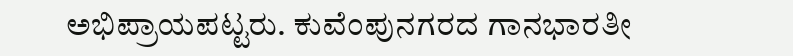ಅಭಿಪ್ರಾಯಪಟ್ಟರು. ಕುವೆಂಪುನಗರದ ಗಾನಭಾರತೀ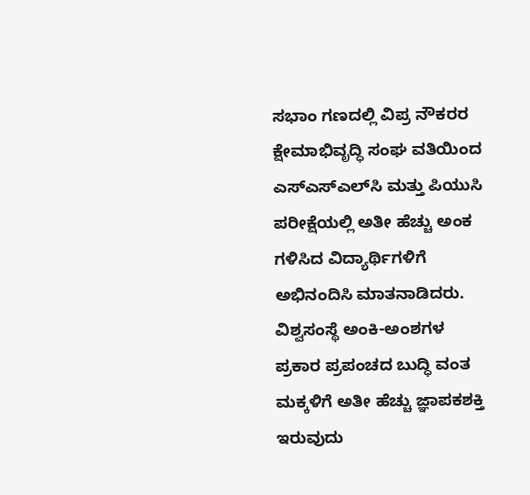ಸಭಾಂ ಗಣದಲ್ಲಿ ವಿಪ್ರ ನೌಕರರ ಕ್ಷೇಮಾಭಿವೃದ್ಧಿ ಸಂಘ ವತಿಯಿಂದ ಎಸ್‍ಎಸ್‍ಎಲ್‍ಸಿ ಮತ್ತು ಪಿಯುಸಿ ಪರೀಕ್ಷೆಯಲ್ಲಿ ಅತೀ ಹೆಚ್ಚು ಅಂಕ ಗಳಿಸಿದ ವಿದ್ಯಾರ್ಥಿಗಳಿಗೆ ಅಭಿನಂದಿಸಿ ಮಾತನಾಡಿದರು. ವಿಶ್ವಸಂಸ್ಥೆ ಅಂಕಿ-ಅಂಶಗಳ ಪ್ರಕಾರ ಪ್ರಪಂಚದ ಬುದ್ಧಿ ವಂತ ಮಕ್ಕಳಿಗೆ ಅತೀ ಹೆಚ್ಚು ಜ್ಞಾಪಕಶಕ್ತಿ ಇರುವುದು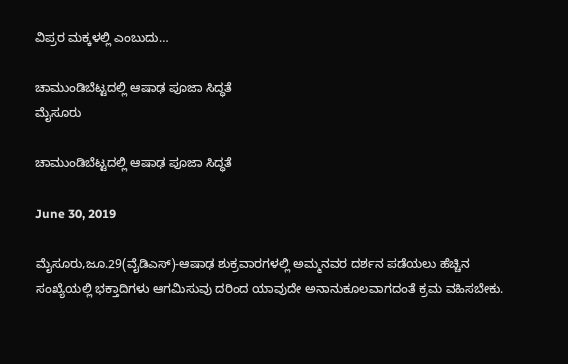ವಿಪ್ರರ ಮಕ್ಕಳಲ್ಲಿ ಎಂಬುದು…

ಚಾಮುಂಡಿಬೆಟ್ಟದಲ್ಲಿ ಆಷಾಢ ಪೂಜಾ ಸಿದ್ಧತೆ
ಮೈಸೂರು

ಚಾಮುಂಡಿಬೆಟ್ಟದಲ್ಲಿ ಆಷಾಢ ಪೂಜಾ ಸಿದ್ಧತೆ

June 30, 2019

ಮೈಸೂರು,ಜೂ.29(ವೈಡಿಎಸ್)-ಆಷಾಢ ಶುಕ್ರವಾರಗಳಲ್ಲಿ ಅಮ್ಮನವರ ದರ್ಶನ ಪಡೆಯಲು ಹೆಚ್ಚಿನ ಸಂಖ್ಯೆಯಲ್ಲಿ ಭಕ್ತಾದಿಗಳು ಆಗಮಿಸುವು ದರಿಂದ ಯಾವುದೇ ಅನಾನುಕೂಲವಾಗದಂತೆ ಕ್ರಮ ವಹಿಸಬೇಕು.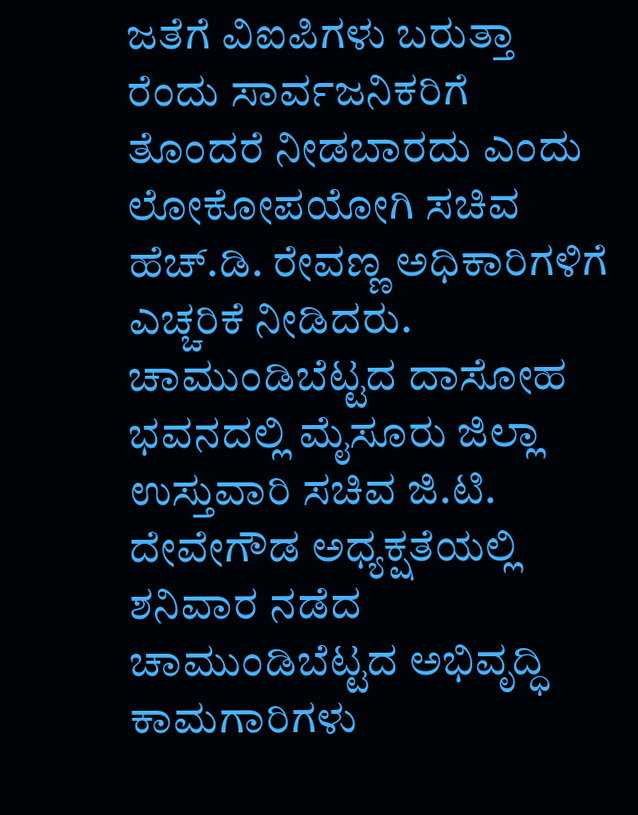ಜತೆಗೆ ವಿಐಪಿಗಳು ಬರುತ್ತಾ ರೆಂದು ಸಾರ್ವಜನಿಕರಿಗೆ ತೊಂದರೆ ನೀಡಬಾರದು ಎಂದು ಲೋಕೋಪಯೋಗಿ ಸಚಿವ ಹೆಚ್.ಡಿ. ರೇವಣ್ಣ ಅಧಿಕಾರಿಗಳಿಗೆ ಎಚ್ಚರಿಕೆ ನೀಡಿದರು. ಚಾಮುಂಡಿಬೆಟ್ಟದ ದಾಸೋಹ ಭವನದಲ್ಲಿ ಮೈಸೂರು ಜಿಲ್ಲಾ ಉಸ್ತುವಾರಿ ಸಚಿವ ಜಿ.ಟಿ. ದೇವೇಗೌಡ ಅಧ್ಯಕ್ಷತೆಯಲ್ಲಿ ಶನಿವಾರ ನಡೆದ ಚಾಮುಂಡಿಬೆಟ್ಟದ ಅಭಿವೃದ್ಧಿ ಕಾಮಗಾರಿಗಳು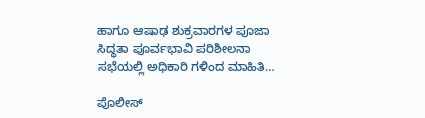ಹಾಗೂ ಆಷಾಢ ಶುಕ್ರವಾರಗಳ ಪೂಜಾ ಸಿದ್ಧತಾ ಪೂರ್ವಭಾವಿ ಪರಿಶೀಲನಾ ಸಭೆಯಲ್ಲಿ ಅಧಿಕಾರಿ ಗಳಿಂದ ಮಾಹಿತಿ…

ಪೊಲೀಸ್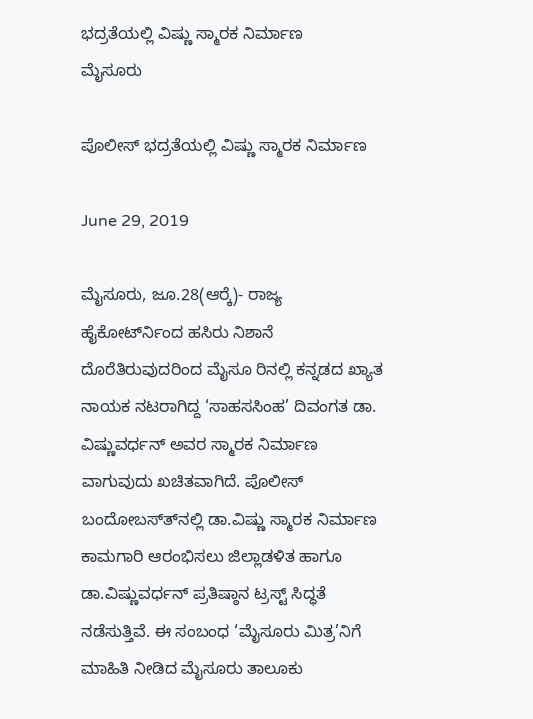ಭದ್ರತೆಯಲ್ಲಿ ವಿಷ್ಣು ಸ್ಮಾರಕ ನಿರ್ಮಾಣ
ಮೈಸೂರು

ಪೊಲೀಸ್ ಭದ್ರತೆಯಲ್ಲಿ ವಿಷ್ಣು ಸ್ಮಾರಕ ನಿರ್ಮಾಣ

June 29, 2019

ಮೈಸೂರು, ಜೂ.28(ಆರ್‍ಕೆ)- ರಾಜ್ಯ ಹೈಕೋರ್ಟ್‍ನಿಂದ ಹಸಿರು ನಿಶಾನೆ ದೊರೆತಿರುವುದರಿಂದ ಮೈಸೂ ರಿನಲ್ಲಿ ಕನ್ನಡದ ಖ್ಯಾತ ನಾಯಕ ನಟರಾಗಿದ್ದ ‘ಸಾಹಸಸಿಂಹ’ ದಿವಂಗತ ಡಾ. ವಿಷ್ಣುವರ್ಧನ್ ಅವರ ಸ್ಮಾರಕ ನಿರ್ಮಾಣ ವಾಗುವುದು ಖಚಿತವಾಗಿದೆ. ಪೊಲೀಸ್ ಬಂದೋಬಸ್ತ್‍ನಲ್ಲಿ ಡಾ.ವಿಷ್ಣು ಸ್ಮಾರಕ ನಿರ್ಮಾಣ ಕಾಮಗಾರಿ ಆರಂಭಿಸಲು ಜಿಲ್ಲಾಡಳಿತ ಹಾಗೂ ಡಾ.ವಿಷ್ಣುವರ್ಧನ್ ಪ್ರತಿಷ್ಠಾನ ಟ್ರಸ್ಟ್ ಸಿದ್ಧತೆ ನಡೆಸುತ್ತಿವೆ. ಈ ಸಂಬಂಧ ‘ಮೈಸೂರು ಮಿತ್ರ’ನಿಗೆ ಮಾಹಿತಿ ನೀಡಿದ ಮೈಸೂರು ತಾಲೂಕು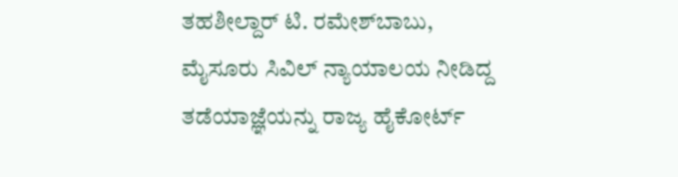ತಹಶೀಲ್ದಾರ್ ಟಿ. ರಮೇಶ್‍ಬಾಬು, ಮೈಸೂರು ಸಿವಿಲ್ ನ್ಯಾಯಾಲಯ ನೀಡಿದ್ದ ತಡೆಯಾಜ್ಞೆಯನ್ನು ರಾಜ್ಯ ಹೈಕೋರ್ಟ್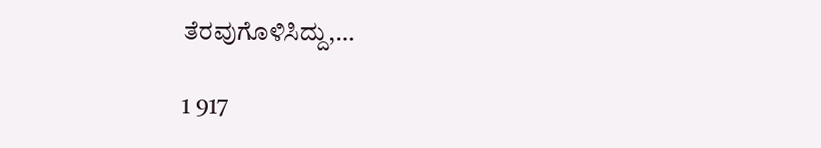ತೆರವುಗೊಳಿಸಿದ್ದು,…

1 917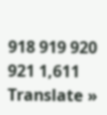918 919 920 921 1,611
Translate »